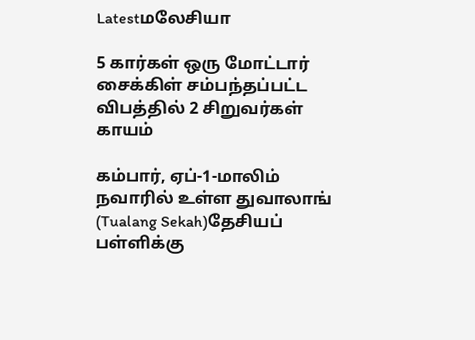Latestமலேசியா

5 கார்கள் ஒரு மோட்டார் சைக்கிள் சம்பந்தப்பட்ட விபத்தில் 2 சிறுவர்கள் காயம்

கம்பார், ஏப்-1-மாலிம் நவாரில் உள்ள துவாலாங் (Tualang Sekah)தேசியப் பள்ளிக்கு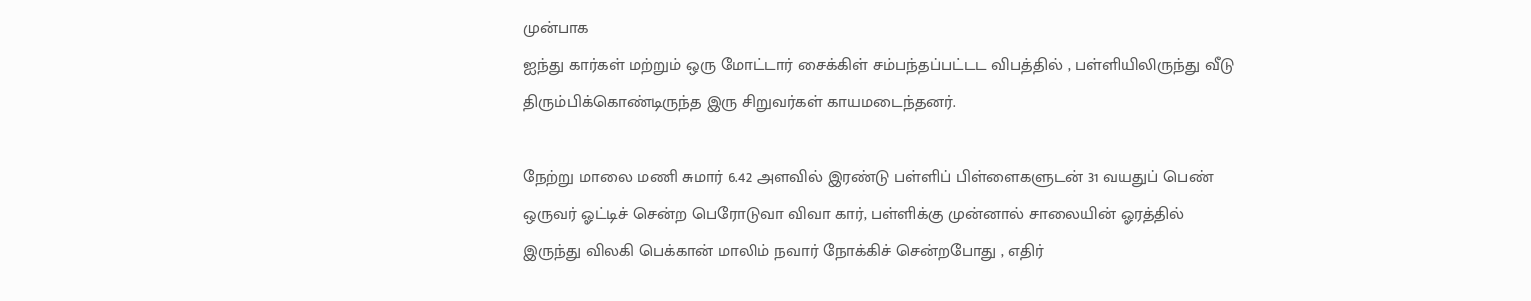முன்பாக
ஐந்து கார்கள் மற்றும் ஒரு மோட்டார் சைக்கிள் சம்பந்தப்பட்டட விபத்தில் , பள்ளியிலிருந்து வீடு திரும்பிக்கொண்டிருந்த இரு சிறுவர்கள் காயமடைந்தனர்.

நேற்று மாலை மணி சுமார் 6.42 அளவில் இரண்டு பள்ளிப் பிள்ளைகளுடன் 31 வயதுப் பெண் ஒருவர் ஓட்டிச் சென்ற பெரோடுவா விவா கார், பள்ளிக்கு முன்னால் சாலையின் ஓரத்தில் இருந்து விலகி பெக்கான் மாலிம் நவார் நோக்கிச் சென்றபோது , எதிர்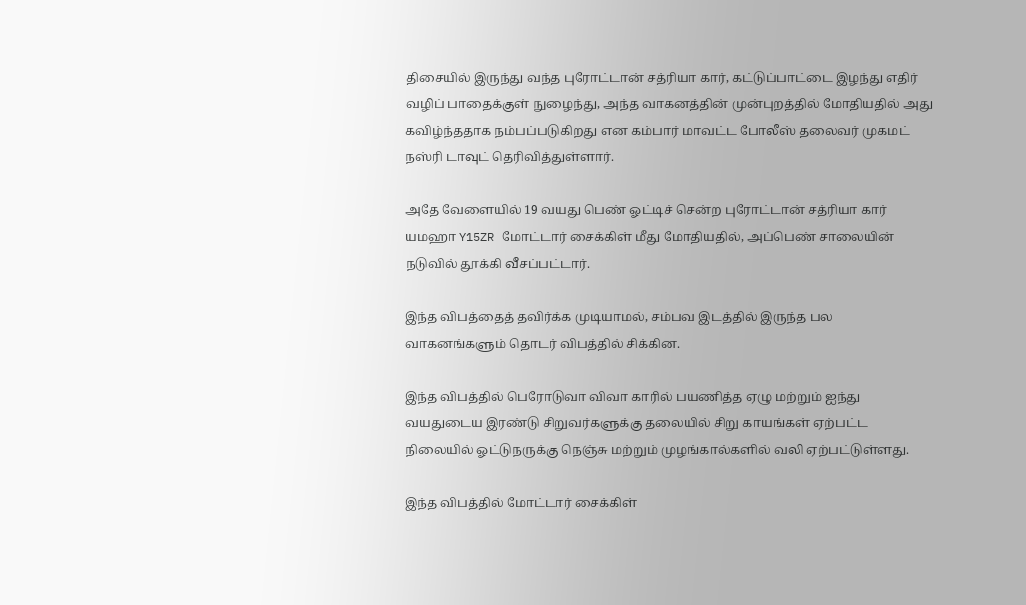திசையில் இருந்து வந்த புரோட்டான் சத்ரியா கார், கட்டுப்பாட்டை இழந்து எதிர் வழிப் பாதைக்குள் நுழைந்து, அந்த வாகனத்தின் முன்புறத்தில் மோதியதில் அது கவிழ்ந்ததாக நம்பப்படுகிறது என கம்பார் மாவட்ட போலீஸ் தலைவர் முகமட் நஸ்ரி டாவுட் தெரிவித்துள்ளார்.

அதே வேளையில் 19 வயது பெண் ஓட்டிச் சென்ற புரோட்டான் சத்ரியா கார் யமஹா Y15ZR மோட்டார் சைக்கிள் மீது மோதியதில், அப்பெண் சாலையின் நடுவில் தூக்கி வீசப்பட்டார்.

இந்த விபத்தைத் தவிர்க்க முடியாமல், சம்பவ இடத்தில் இருந்த பல வாகனங்களும் தொடர் விபத்தில் சிக்கின.

இந்த விபத்தில் பெரோடுவா விவா காரில் பயணித்த ஏழு மற்றும் ஐந்து வயதுடைய இரண்டு சிறுவர்களுக்கு தலையில் சிறு காயங்கள் ஏற்பட்ட நிலையில் ஓட்டுநருக்கு நெஞ்சு மற்றும் முழங்கால்களில் வலி ஏற்பட்டுள்ளது.

இந்த விபத்தில் மோட்டார் சைக்கிள்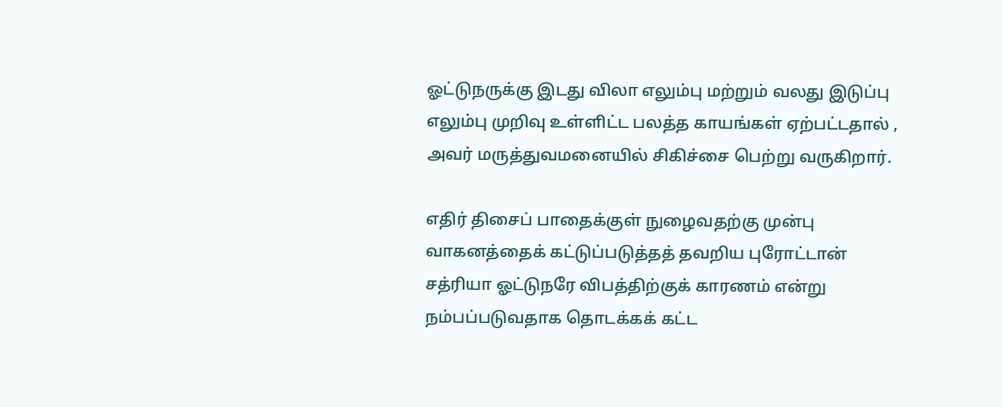ஓட்டுநருக்கு இடது விலா எலும்பு மற்றும் வலது இடுப்பு எலும்பு முறிவு உள்ளிட்ட பலத்த காயங்கள் ஏற்பட்டதால் , அவர் மருத்துவமனையில் சிகிச்சை பெற்று வருகிறார்.

எதிர் திசைப் பாதைக்குள் நுழைவதற்கு முன்பு வாகனத்தைக் கட்டுப்படுத்தத் தவறிய புரோட்டான் சத்ரியா ஓட்டுநரே விபத்திற்குக் காரணம் என்று நம்பப்படுவதாக தொடக்கக் கட்ட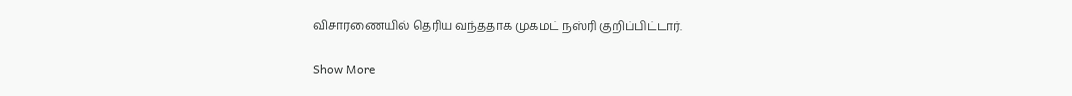விசாரணையில் தெரிய வந்ததாக முகமட் நஸ்ரி குறிப்பிட்டார்.

Show More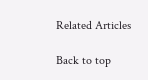Related Articles

Back to top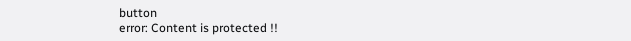button
error: Content is protected !!